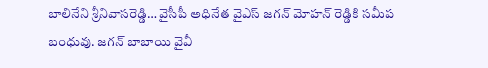బాలినేని శ్రీనివాసరెడ్డి… వైసీపీ అధినేత వైఎస్ జగన్ మోహన్ రెడ్డికి సమీప బంధువు. జగన్ బాబాయి వైవీ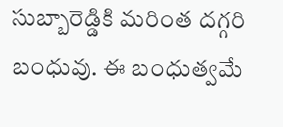సుబ్బారెడ్డికి మరింత దగ్గరి బంధువు. ఈ బంధుత్వమే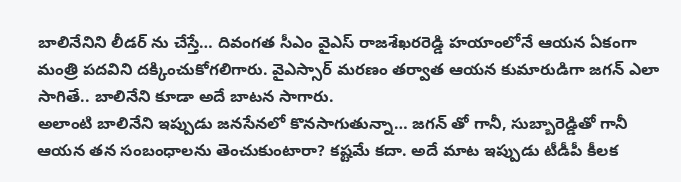బాలినేనిని లీడర్ ను చేస్తే… దివంగత సీఎం వైఎస్ రాజశేఖరరెడ్డి హయాంలోనే ఆయన ఏకంగా మంత్రి పదవిని దక్కించుకోగలిగారు. వైఎస్సార్ మరణం తర్వాత ఆయన కుమారుడిగా జగన్ ఎలా సాగితే.. బాలినేని కూడా అదే బాటన సాగారు.
అలాంటి బాలినేని ఇప్పుడు జనసేనలో కొనసాగుతున్నా… జగన్ తో గానీ, సుబ్బారెడ్డితో గానీ ఆయన తన సంబంధాలను తెంచుకుంటారా? కష్టమే కదా. అదే మాట ఇప్పుడు టీడీపీ కీలక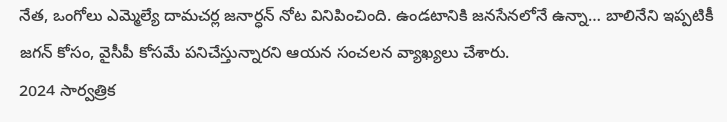నేత, ఒంగోలు ఎమ్మెల్యే దామచర్ల జనార్ధన్ నోట వినిపించింది. ఉండటానికి జనసేనలోనే ఉన్నా… బాలినేని ఇప్పటికీ జగన్ కోసం, వైసీపీ కోసమే పనిచేస్తున్నారని ఆయన సంచలన వ్యాఖ్యలు చేశారు.
2024 సార్వత్రిక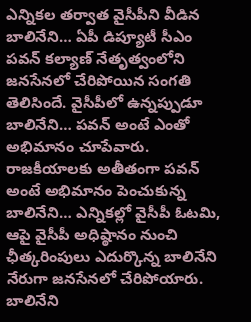ఎన్నికల తర్వాత వైసీపీని వీడిన బాలినేని… ఏపీ డిప్యూటీ సీఎం పవన్ కల్యాణ్ నేతృత్వంలోని జనసేనలో చేరిపోయిన సంగతి తెలిసిందే. వైసీపీలో ఉన్నప్పుడూ బాలినేని… పవన్ అంటే ఎంతో అభిమానం చూపేవారు. రాజకీయాలకు అతీతంగా పవన్ అంటే అభిమానం పెంచుకున్న బాలినేని… ఎన్నికల్లో వైసీపీ ఓటమి, ఆపై వైసీపీ అధిష్ఠానం నుంచి ఛీత్కరింపులు ఎదుర్కొన్న బాలినేని నేరుగా జనసేనలో చేరిపోయారు. బాలినేని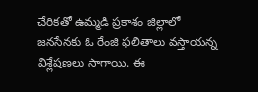చేరికతో ఉమ్మడి ప్రకాశం జిల్లాలో జనసేనకు ఓ రేంజి ఫలితాలు వస్తాయన్న విశ్లేషణలు సాగాయి. ఈ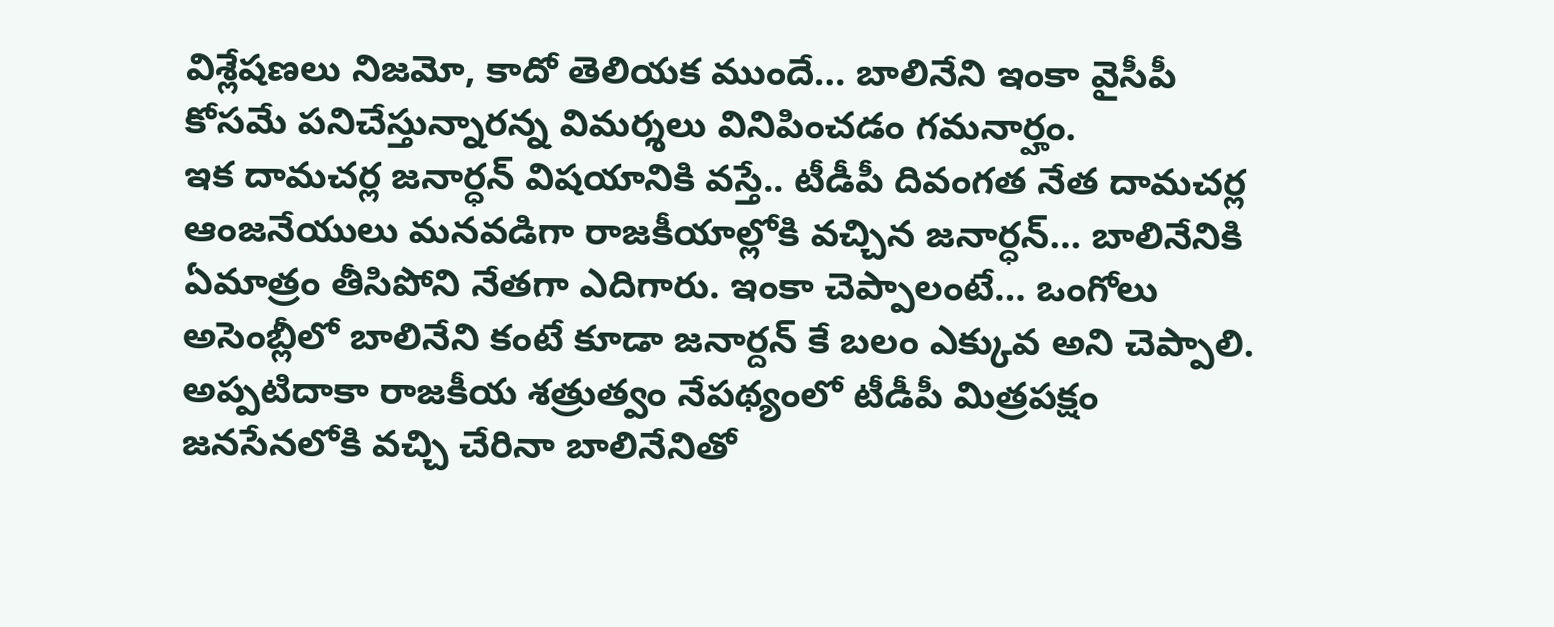విశ్లేషణలు నిజమో, కాదో తెలియక ముందే… బాలినేని ఇంకా వైసీపీ కోసమే పనిచేస్తున్నారన్న విమర్శలు వినిపించడం గమనార్హం.
ఇక దామచర్ల జనార్ధన్ విషయానికి వస్తే.. టీడీపీ దివంగత నేత దామచర్ల ఆంజనేయులు మనవడిగా రాజకీయాల్లోకి వచ్చిన జనార్ధన్… బాలినేనికి ఏమాత్రం తీసిపోని నేతగా ఎదిగారు. ఇంకా చెప్పాలంటే… ఒంగోలు అసెంబ్లీలో బాలినేని కంటే కూడా జనార్దన్ కే బలం ఎక్కువ అని చెప్పాలి. అప్పటిదాకా రాజకీయ శత్రుత్వం నేపథ్యంలో టీడీపీ మిత్రపక్షం జనసేనలోకి వచ్చి చేరినా బాలినేనితో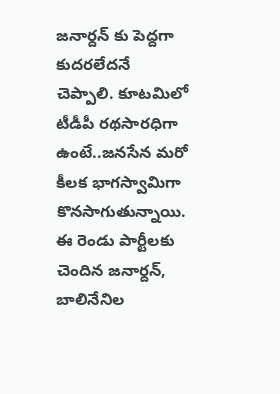జనార్దన్ కు పెద్దగా కుదరలేదనే చెప్పాలి. కూటమిలో టీడీపీ రథసారధిగా ఉంటే..జనసేన మరో కీలక భాగస్వామిగా కొనసాగుతున్నాయి. ఈ రెండు పార్టీలకు చెందిన జనార్దన్, బాలినేనిల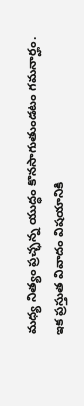మధ్య నిత్యం ప్రచ్ఛన్న యుద్ధం కొనసాగుతుండటం గమనార్హం.
ఇక ప్రస్తుత వివాదం విషయానికి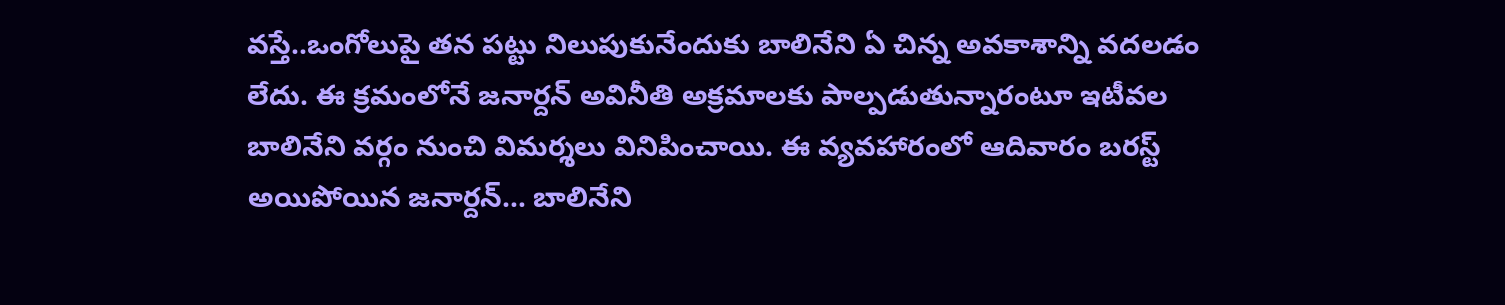వస్తే..ఒంగోలుపై తన పట్టు నిలుపుకునేందుకు బాలినేని ఏ చిన్న అవకాశాన్ని వదలడం లేదు. ఈ క్రమంలోనే జనార్దన్ అవినీతి అక్రమాలకు పాల్పడుతున్నారంటూ ఇటీవల బాలినేని వర్గం నుంచి విమర్శలు వినిపించాయి. ఈ వ్యవహారంలో ఆదివారం బరస్ట్ అయిపోయిన జనార్దన్… బాలినేని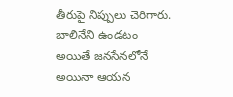తీరుపై నిప్పులు చెరిగారు.
బాలినేని ఉండటం అయితే జనసేనలోనే అయినా ఆయన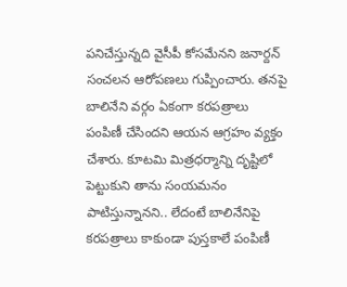పనిచేస్తున్నది వైసీపీ కోసమేనని జనార్దన్ సంచలన ఆరోపణలు గుప్పించారు. తనపై బాలినేని వర్గం ఏకంగా కరపత్రాలు పంపిణీ చేసిందని ఆయన ఆగ్రహం వ్యక్తం చేశారు. కూటమి మిత్రధర్మాన్ని దృష్టిలో పెట్టుకుని తాను సంయమనం పాటిస్తున్నానని.. లేదంటే బాలినేనిపై కరపత్రాలు కాకుండా పుస్తకాలే పంపిణీ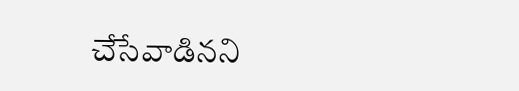చేసేవాడినని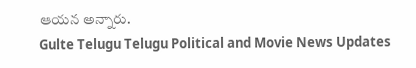ఆయన అన్నారు.
Gulte Telugu Telugu Political and Movie News Updates